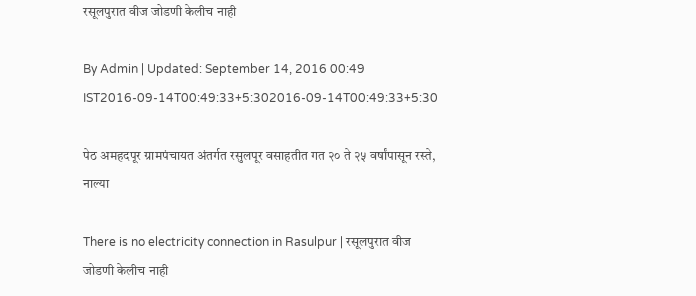रसूलपुरात वीज जोडणी केलीच नाही

By Admin | Updated: September 14, 2016 00:49 IST2016-09-14T00:49:33+5:302016-09-14T00:49:33+5:30

पेठ अमहदपूर ग्रामपंचायत अंतर्गत रसुलपूर वसाहतीत गत २० ते २५ वर्षांपासून रस्ते, नाल्या

There is no electricity connection in Rasulpur | रसूलपुरात वीज जोडणी केलीच नाही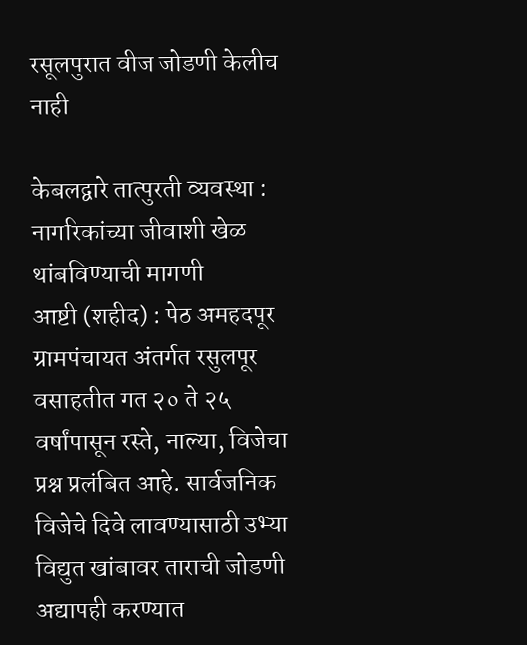रसूलपुरात वीज जोडणी केलीच नाही

केबलद्वारे तात्पुरती व्यवस्था : नागरिकांच्या जीवाशी खेळ थांबविण्याची मागणी
आष्टी (शहीद) : पेठ अमहदपूर ग्रामपंचायत अंतर्गत रसुलपूर वसाहतीत गत २० ते २५ वर्षांपासून रस्ते, नाल्या, विजेचा प्रश्न प्रलंबित आहे. सार्वजनिक विजेचे दिवे लावण्यासाठी उभ्या विद्युत खांबावर ताराची जोडणी अद्यापही करण्यात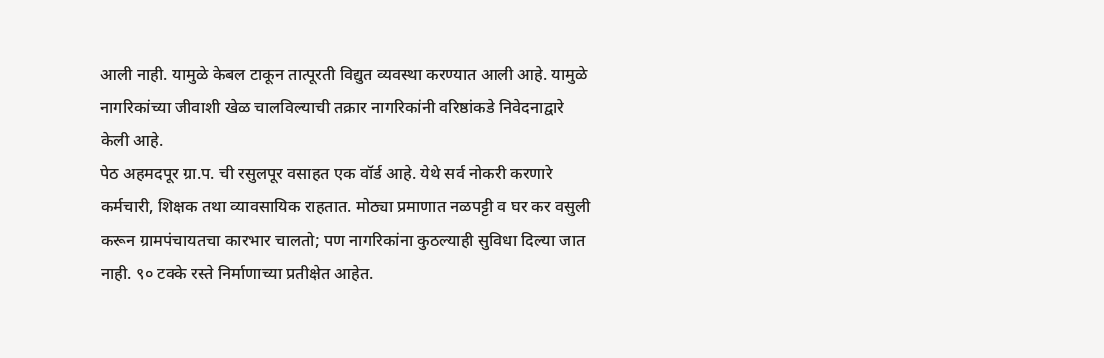आली नाही. यामुळे केबल टाकून तात्पूरती विद्युत व्यवस्था करण्यात आली आहे. यामुळे नागरिकांच्या जीवाशी खेळ चालविल्याची तक्रार नागरिकांनी वरिष्ठांकडे निवेदनाद्वारे केली आहे.
पेठ अहमदपूर ग्रा.प. ची रसुलपूर वसाहत एक वॉर्ड आहे. येथे सर्व नोकरी करणारे कर्मचारी, शिक्षक तथा व्यावसायिक राहतात. मोठ्या प्रमाणात नळपट्टी व घर कर वसुली करून ग्रामपंचायतचा कारभार चालतो; पण नागरिकांना कुठल्याही सुविधा दिल्या जात नाही. ९० टक्के रस्ते निर्माणाच्या प्रतीक्षेत आहेत.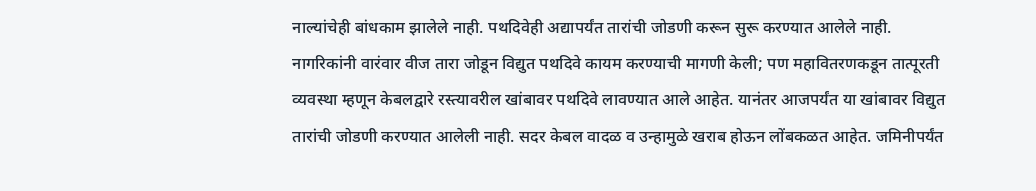नाल्यांचेही बांधकाम झालेले नाही. पथदिवेही अद्यापर्यंत तारांची जोडणी करून सुरू करण्यात आलेले नाही. नागरिकांनी वारंवार वीज तारा जोडून विद्युत पथदिवे कायम करण्याची मागणी केली; पण महावितरणकडून तात्पूरती व्यवस्था म्हणून केबलद्वारे रस्त्यावरील खांबावर पथदिवे लावण्यात आले आहेत. यानंतर आजपर्यंत या खांबावर विद्युत तारांची जोडणी करण्यात आलेली नाही. सदर केबल वादळ व उन्हामुळे खराब होऊन लोंबकळत आहेत. जमिनीपर्यंत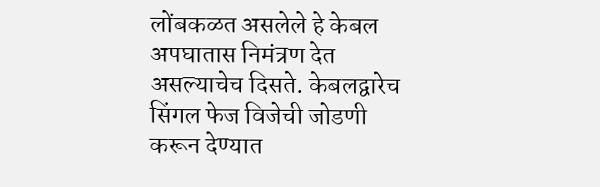लोंबकळत असलेले हे केबल अपघातास निमंत्रण देत असल्याचेच दिसते. केबलद्वारेच सिंगल फेज विजेची जोडणी करून देण्यात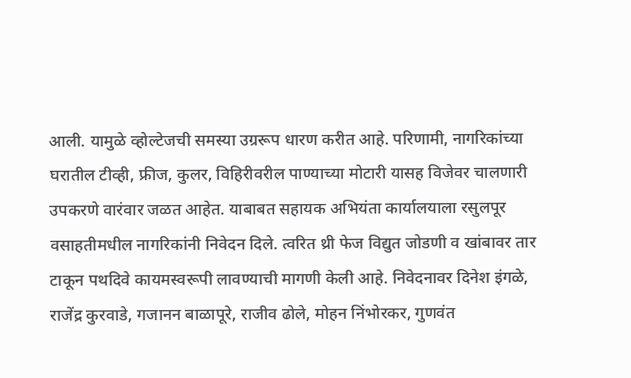आली. यामुळे व्होल्टेजची समस्या उग्ररूप धारण करीत आहे. परिणामी, नागरिकांच्या घरातील टीव्ही, फ्रीज, कुलर, विहिरीवरील पाण्याच्या मोटारी यासह विजेवर चालणारी उपकरणे वारंवार जळत आहेत. याबाबत सहायक अभियंता कार्यालयाला रसुलपूर वसाहतीमधील नागरिकांनी निवेदन दिले. त्वरित थ्री फेज विद्युत जोडणी व खांबावर तार टाकून पथदिवे कायमस्वरूपी लावण्याची मागणी केली आहे. निवेदनावर दिनेश इंगळे, राजेंद्र कुरवाडे, गजानन बाळापूरे, राजीव ढोले, मोहन निंभोरकर, गुणवंत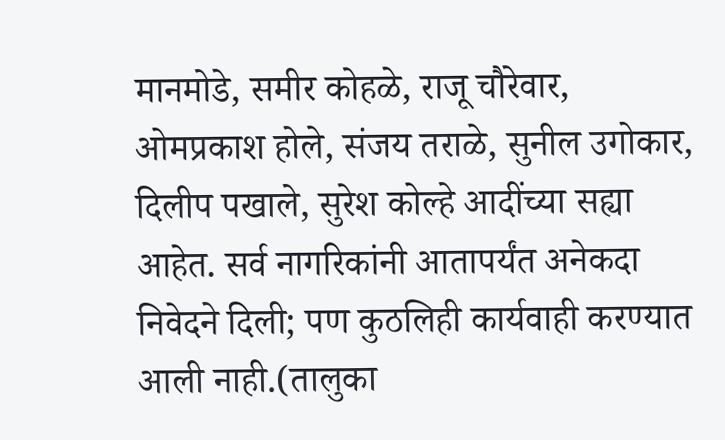मानमोडे, समीर कोहळे, राजू चौरेवार, ओमप्रकाश होले, संजय तराळे, सुनील उगोकार, दिलीप पखाले, सुरेश कोल्हे आदींच्या सह्या आहेत. सर्व नागरिकांनी आतापर्यंत अनेकदा निवेदने दिली; पण कुठलिही कार्यवाही करण्यात आली नाही.(तालुका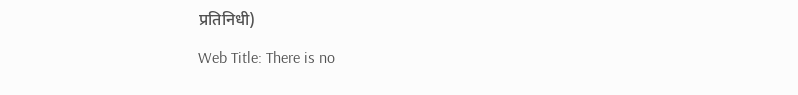प्रतिनिधी)

Web Title: There is no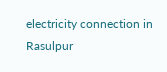electricity connection in Rasulpur